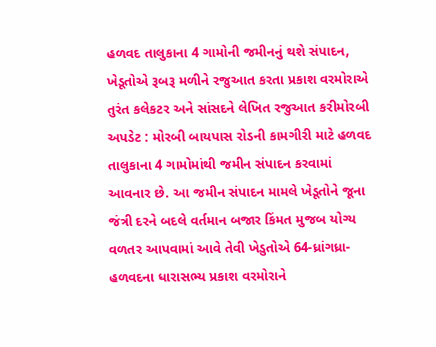હળવદ તાલુકાના 4 ગામોની જમીનનું થશે સંપાદન, ખેડૂતોએ રૂબરૂ મળીને રજુઆત કરતા પ્રકાશ વરમોરાએ તુરંત કલેકટર અને સાંસદને લેખિત રજુઆત કરીમોરબી અપડેટ : મોરબી બાયપાસ રોડની કામગીરી માટે હળવદ તાલુકાના 4 ગામોમાંથી જમીન સંપાદન કરવામાં આવનાર છે. આ જમીન સંપાદન મામલે ખેડૂતોને જૂના જંત્રી દરને બદલે વર્તમાન બજાર કિંમત મુજબ યોગ્ય વળતર આપવામાં આવે તેવી ખેડુતોએ 64-ધ્રાંગધ્રા-હળવદના ધારાસભ્ય પ્રકાશ વરમોરાને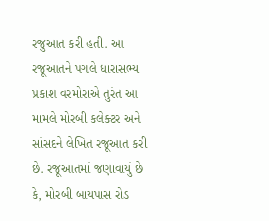રજુઆત કરી હતી. આ રજૂઆતને પગલે ધારાસભ્ય પ્રકાશ વરમોરાએ તુરંત આ મામલે મોરબી કલેક્ટર અને સાંસદને લેખિત રજૂઆત કરી છે. રજૂઆતમાં જણાવાયું છે કે, મોરબી બાયપાસ રોડ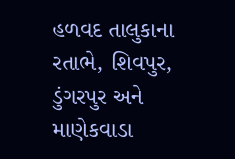હળવદ તાલુકાના રતાભે, શિવપુર, ડુંગરપુર અને માણેકવાડા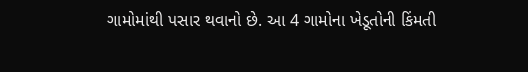ગામોમાંથી પસાર થવાનો છે. આ 4 ગામોના ખેડૂતોની કિંમતી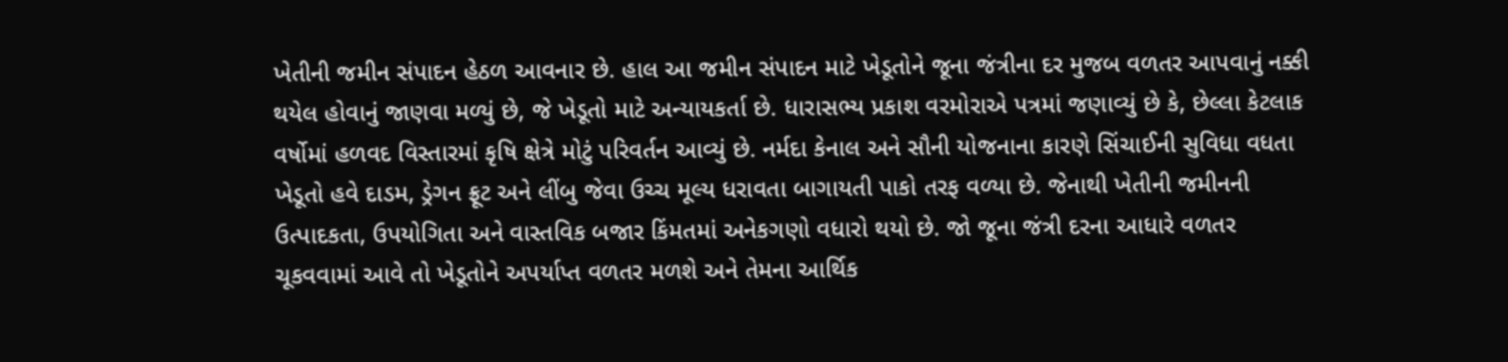ખેતીની જમીન સંપાદન હેઠળ આવનાર છે. હાલ આ જમીન સંપાદન માટે ખેડૂતોને જૂના જંત્રીના દર મુજબ વળતર આપવાનું નક્કી થયેલ હોવાનું જાણવા મળ્યું છે, જે ખેડૂતો માટે અન્યાયકર્તા છે. ધારાસભ્ય પ્રકાશ વરમોરાએ પત્રમાં જણાવ્યું છે કે, છેલ્લા કેટલાક વર્ષોમાં હળવદ વિસ્તારમાં કૃષિ ક્ષેત્રે મોટું પરિવર્તન આવ્યું છે. નર્મદા કેનાલ અને સૌની યોજનાના કારણે સિંચાઈની સુવિધા વધતા ખેડૂતો હવે દાડમ, ડ્રેગન ફ્રૂટ અને લીંબુ જેવા ઉચ્ચ મૂલ્ય ધરાવતા બાગાયતી પાકો તરફ વળ્યા છે. જેનાથી ખેતીની જમીનની ઉત્પાદકતા, ઉપયોગિતા અને વાસ્તવિક બજાર કિંમતમાં અનેકગણો વધારો થયો છે. જો જૂના જંત્રી દરના આધારે વળતર ચૂકવવામાં આવે તો ખેડૂતોને અપર્યાપ્ત વળતર મળશે અને તેમના આર્થિક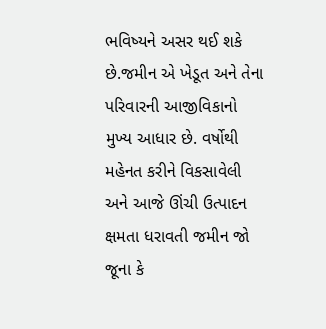ભવિષ્યને અસર થઈ શકે છે.જમીન એ ખેડૂત અને તેના પરિવારની આજીવિકાનો મુખ્ય આધાર છે. વર્ષોથી મહેનત કરીને વિકસાવેલી અને આજે ઊંચી ઉત્પાદન ક્ષમતા ધરાવતી જમીન જો જૂના કે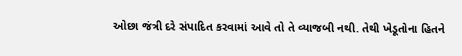ઓછા જંત્રી દરે સંપાદિત કરવામાં આવે તો તે વ્યાજબી નથી. તેથી ખેડૂતોના હિતને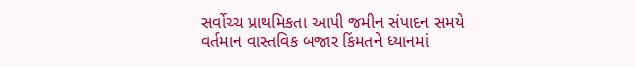સર્વોચ્ચ પ્રાથમિકતા આપી જમીન સંપાદન સમયે વર્તમાન વાસ્તવિક બજાર કિંમતને ધ્યાનમાં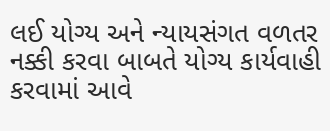લઈ યોગ્ય અને ન્યાયસંગત વળતર નક્કી કરવા બાબતે યોગ્ય કાર્યવાહી કરવામાં આવે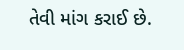તેવી માંગ કરાઈ છે.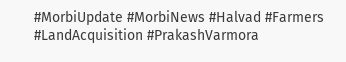#MorbiUpdate #MorbiNews #Halvad #Farmers #LandAcquisition #PrakashVarmora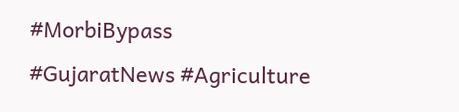#MorbiBypass #GujaratNews #Agriculture